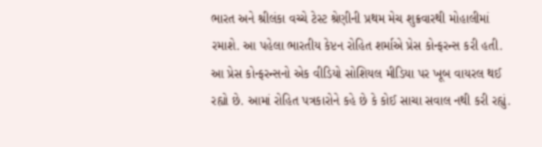ભારત અને શ્રીલંકા વચ્ચે ટેસ્ટ શ્રેણીની પ્રથમ મેચ શુક્રવારથી મોહાલીમાં રમાશે. આ પહેલા ભારતીય કેપ્ટન રોહિત શર્માએ પ્રેસ કોન્ફરન્સ કરી હતી. આ પ્રેસ કોન્ફરન્સનો એક વીડિયો સોશિયલ મીડિયા પર ખૂબ વાયરલ થઈ રહ્યો છે. આમાં રોહિત પત્રકારોને કહે છે કે કોઈ સાચા સવાલ નથી કરી રહ્યું.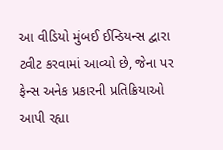આ વીડિયો મુંબઈ ઈન્ડિયન્સ દ્વારા ટ્વીટ કરવામાં આવ્યો છે, જેના પર ફેન્સ અનેક પ્રકારની પ્રતિક્રિયાઓ આપી રહ્યા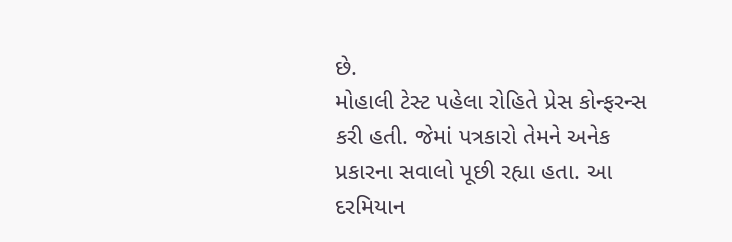છે.
મોહાલી ટેસ્ટ પહેલા રોહિતે પ્રેસ કોન્ફરન્સ કરી હતી. જેમાં પત્રકારો તેમને અનેક પ્રકારના સવાલો પૂછી રહ્યા હતા. આ દરમિયાન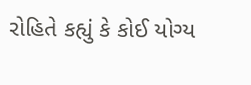રોહિતે કહ્યું કે કોઈ યોગ્ય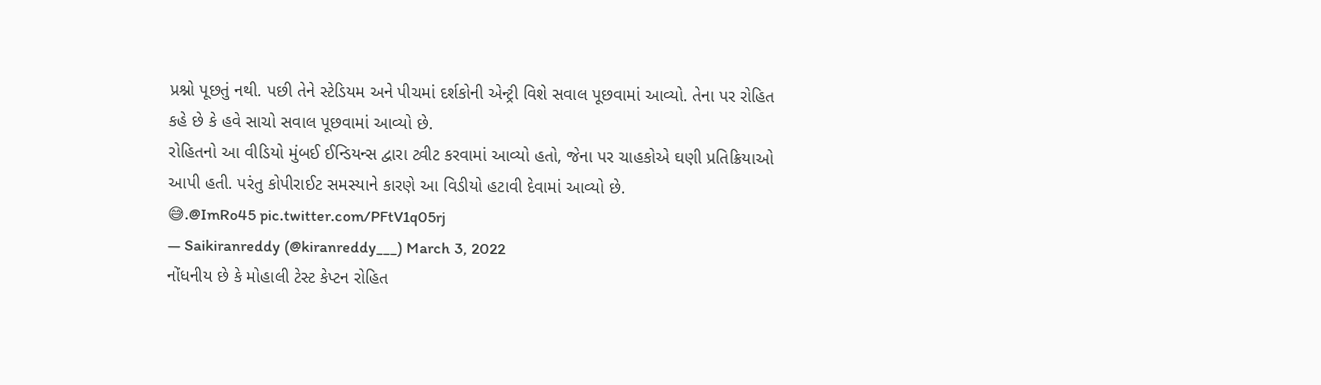પ્રશ્નો પૂછતું નથી. પછી તેને સ્ટેડિયમ અને પીચમાં દર્શકોની એન્ટ્રી વિશે સવાલ પૂછવામાં આવ્યો. તેના પર રોહિત કહે છે કે હવે સાચો સવાલ પૂછવામાં આવ્યો છે.
રોહિતનો આ વીડિયો મુંબઈ ઈન્ડિયન્સ દ્વારા ટ્વીટ કરવામાં આવ્યો હતો, જેના પર ચાહકોએ ઘણી પ્રતિક્રિયાઓ આપી હતી. પરંતુ કોપીરાઈટ સમસ્યાને કારણે આ વિડીયો હટાવી દેવામાં આવ્યો છે.
😅.@ImRo45 pic.twitter.com/PFtV1q05rj
— Saikiranreddy (@kiranreddy___) March 3, 2022
નોંધનીય છે કે મોહાલી ટેસ્ટ કેપ્ટન રોહિત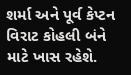શર્મા અને પૂર્વ કેપ્ટન વિરાટ કોહલી બંને માટે ખાસ રહેશે.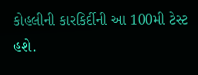કોહલીની કારકિર્દીની આ 100મી ટેસ્ટ હશે.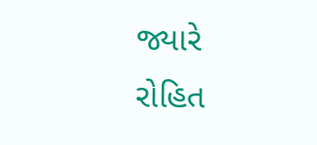જ્યારે રોહિત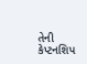તેની કેપ્ટનશિપ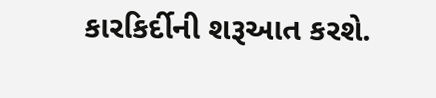કારકિર્દીની શરૂઆત કરશે.